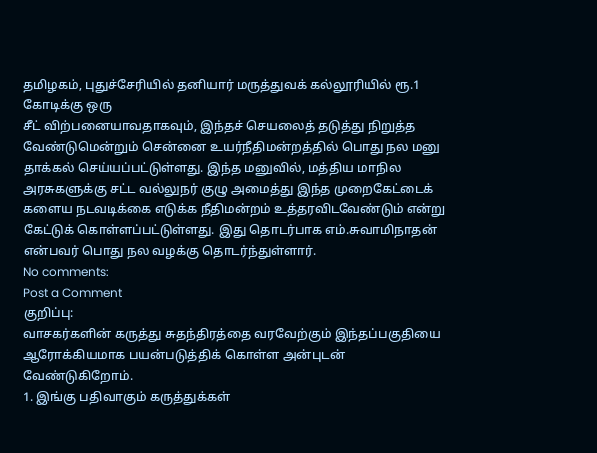தமிழகம், புதுச்சேரியில் தனியார் மருத்துவக் கல்லூரியில் ரூ.1 கோடிக்கு ஒரு
சீட் விற்பனையாவதாகவும், இந்தச் செயலைத் தடுத்து நிறுத்த வேண்டுமென்றும் சென்னை உயர்நீதிமன்றத்தில் பொது நல மனு தாக்கல் செய்யப்பட்டுள்ளது. இந்த மனுவில், மத்திய மாநில அரசுகளுக்கு சட்ட வல்லுநர் குழு அமைத்து இந்த முறைகேட்டைக் களைய நடவடிக்கை எடுக்க நீதிமன்றம் உத்தரவிடவேண்டும் என்று கேட்டுக் கொள்ளப்பட்டுள்ளது. இது தொடர்பாக எம்.சுவாமிநாதன் என்பவர் பொது நல வழக்கு தொடர்ந்துள்ளார்.
No comments:
Post a Comment
குறிப்பு:
வாசகர்களின் கருத்து சுதந்திரத்தை வரவேற்கும் இந்தப்பகுதியை ஆரோக்கியமாக பயன்படுத்திக் கொள்ள அன்புடன் வேண்டுகிறோம்.
1. இங்கு பதிவாகும் கருத்துக்கள்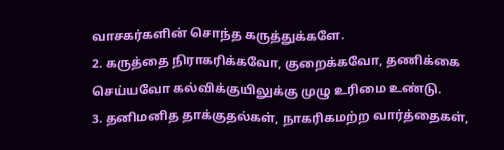வாசகர்களின் சொந்த கருத்துக்களே.
2. கருத்தை நிராகரிக்கவோ, குறைக்கவோ, தணிக்கை செய்யவோ கல்விக்குயிலுக்கு முழு உரிமை உண்டு.
3. தனிமனித தாக்குதல்கள், நாகரிகமற்ற வார்த்தைகள்,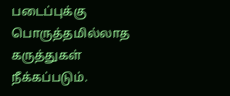படைப்புக்கு பொருத்தமில்லாத கருத்துகள் நீக்கப்படும்.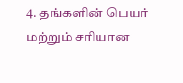4. தங்களின் பெயர் மற்றும் சரியான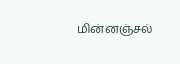மின்னஞ்சல்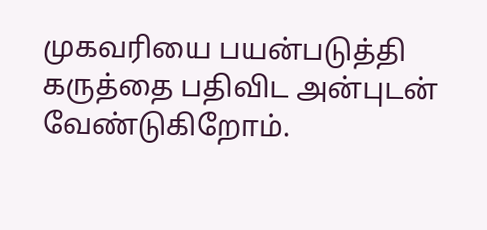முகவரியை பயன்படுத்தி கருத்தை பதிவிட அன்புடன் வேண்டுகிறோம்.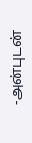-அன்புடன்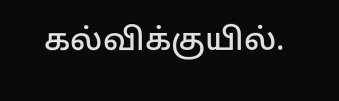கல்விக்குயில்.